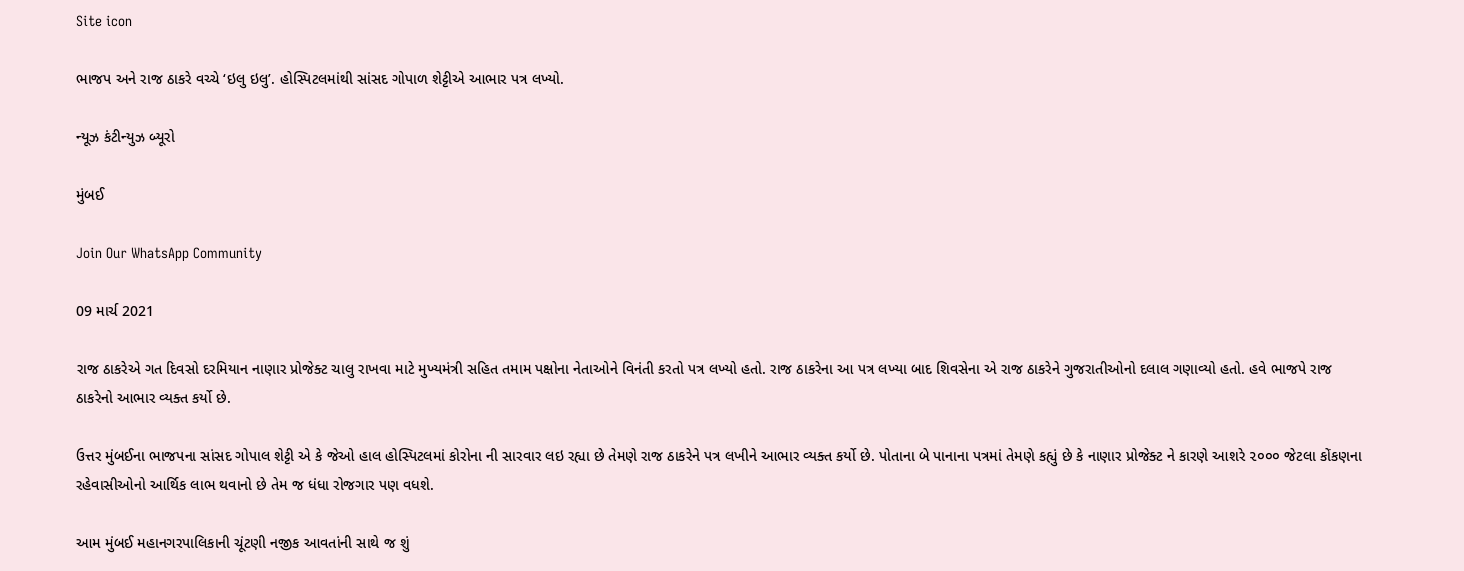Site icon

ભાજપ અને રાજ ઠાકરે વચ્ચે ‘ઇલુ ઇલુ’. હોસ્પિટલમાંથી સાંસદ ગોપાળ શેટ્ટીએ આભાર પત્ર લખ્યો.

ન્યૂઝ કંટીન્યુઝ બ્યૂરો

મુંબઈ

Join Our WhatsApp Community

09 માર્ચ 2021

રાજ ઠાકરેએ ગત દિવસો દરમિયાન નાણાર પ્રોજેક્ટ ચાલુ રાખવા માટે મુખ્યમંત્રી સહિત તમામ પક્ષોના નેતાઓને વિનંતી કરતો પત્ર લખ્યો હતો. રાજ ઠાકરેના આ પત્ર લખ્યા બાદ શિવસેના એ રાજ ઠાકરેને ગુજરાતીઓનો દલાલ ગણાવ્યો હતો. હવે ભાજપે રાજ ઠાકરેનો આભાર વ્યક્ત કર્યો છે.

ઉત્તર મુંબઈના ભાજપના સાંસદ ગોપાલ શેટ્ટી એ કે જેઓ હાલ હોસ્પિટલમાં કોરોના ની સારવાર લઇ રહ્યા છે તેમણે રાજ ઠાકરેને પત્ર લખીને આભાર વ્યક્ત કર્યો છે. પોતાના બે પાનાના પત્રમાં તેમણે કહ્યું છે કે નાણાર પ્રોજેક્ટ ને કારણે આશરે ૨૦૦૦ જેટલા કોંકણના રહેવાસીઓનો આર્થિક લાભ થવાનો છે તેમ જ ધંધા રોજગાર પણ વધશે.

આમ મુંબઈ મહાનગરપાલિકાની ચૂંટણી નજીક આવતાંની સાથે જ શું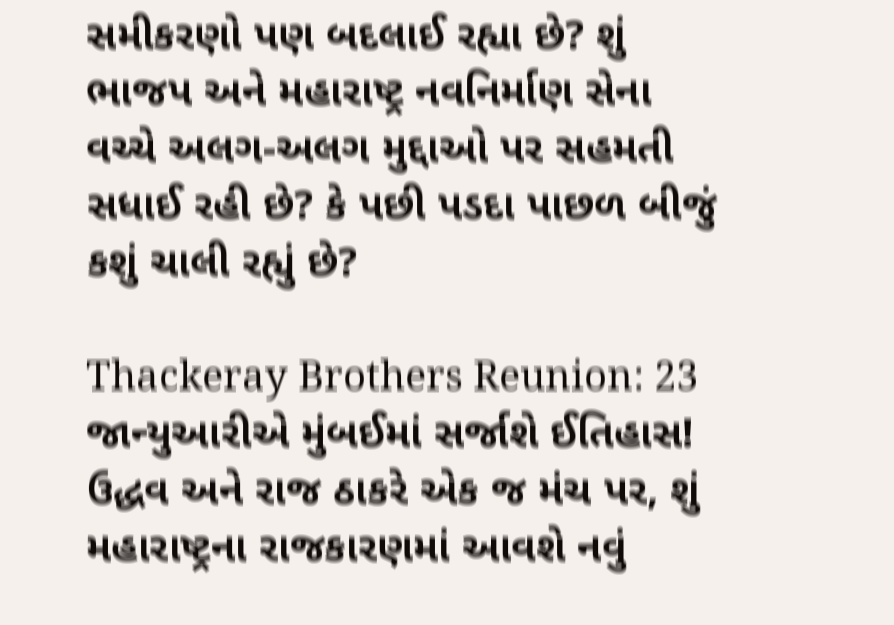સમીકરણો પણ બદલાઈ રહ્યા છે? શું ભાજપ અને મહારાષ્ટ્ર નવનિર્માણ સેના વચ્ચે અલગ-અલગ મુદ્દાઓ પર સહમતી સધાઈ રહી છે? કે પછી પડદા પાછળ બીજું કશું ચાલી રહ્યું છે?

Thackeray Brothers Reunion: 23 જાન્યુઆરીએ મુંબઈમાં સર્જાશે ઈતિહાસ! ઉદ્ધવ અને રાજ ઠાકરે એક જ મંચ પર, શું મહારાષ્ટ્રના રાજકારણમાં આવશે નવું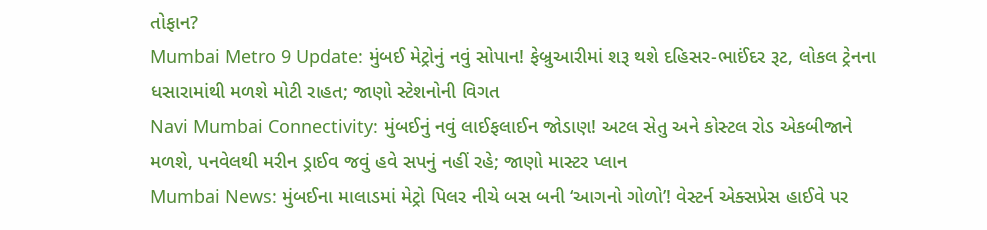તોફાન?
Mumbai Metro 9 Update: મુંબઈ મેટ્રોનું નવું સોપાન! ફેબ્રુઆરીમાં શરૂ થશે દહિસર-ભાઈંદર રૂટ, લોકલ ટ્રેનના ધસારામાંથી મળશે મોટી રાહત; જાણો સ્ટેશનોની વિગત
Navi Mumbai Connectivity: મુંબઈનું નવું લાઈફલાઈન જોડાણ! અટલ સેતુ અને કોસ્ટલ રોડ એકબીજાને મળશે, પનવેલથી મરીન ડ્રાઈવ જવું હવે સપનું નહીં રહે; જાણો માસ્ટર પ્લાન
Mumbai News: મુંબઈના માલાડમાં મેટ્રો પિલર નીચે બસ બની ‘આગનો ગોળો’! વેસ્ટર્ન એક્સપ્રેસ હાઈવે પર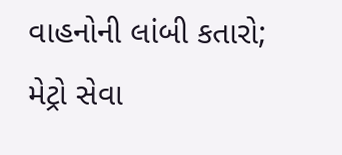વાહનોની લાંબી કતારો; મેટ્રો સેવા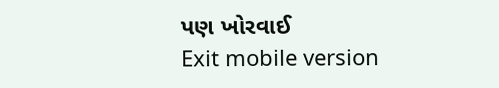પણ ખોરવાઈ
Exit mobile version